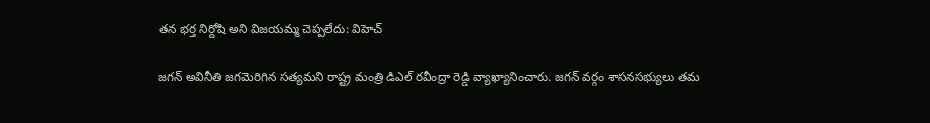తన భర్త నిర్దోషి అని విజయమ్మ చెప్పలేదు: విహెచ్

జగన్ అవినీతి జగమెరిగిన సత్యమని రాష్ట్ర మంత్రి డిఎల్ రవీంద్రా రెడ్డి వ్యాఖ్యానించారు. జగన్ వర్గం శాసనసభ్యులు తమ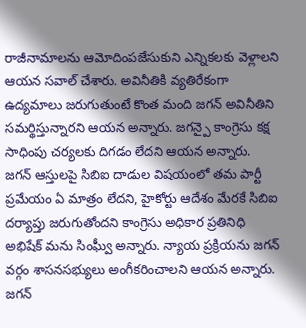రాజీనామాలను ఆమోదింపజేసుకుని ఎన్నికలకు వెళ్లాలని ఆయన సవాల్ చేశారు. అవినీతికి వ్యతిరేకంగా ఉద్యమాలు జరుగుతుంటే కొంత మంది జగన్ అవినీతిని సమర్థిస్తున్నారని ఆయన అన్నారు. జగన్పై కాంగ్రెసు కక్ష సాధింపు చర్యలకు దిగడం లేదని ఆయన అన్నారు.
జగన్ ఆస్తులపై సిబిఐ దాడుల విషయంలో తమ పార్టీ ప్రమేయం ఏ మాత్రం లేదని, హైకోర్టు ఆదేశం మేరకే సిబిఐ దర్యాప్తు జరుగుతోందని కాంగ్రెసు అధికార ప్రతినిధి అభిషేక్ మను సింఘ్వీ అన్నారు. న్యాయ ప్రక్రియను జగన్ వర్గం శాసనసభ్యులు అంగీకరించాలని ఆయన అన్నారు. జగన్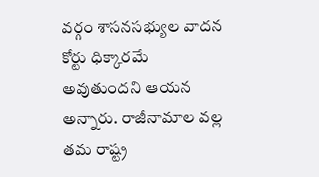వర్గం శాసనసభ్యుల వాదన కోర్టు ధిక్కారమే అవుతుందని ఆయన అన్నారు. రాజీనామాల వల్ల తమ రాష్ట్ర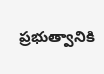ప్రభుత్వానికి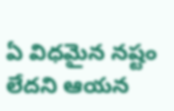ఏ విధమైన నష్టం లేదని ఆయన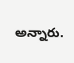అన్నారు.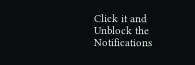Click it and Unblock the Notifications